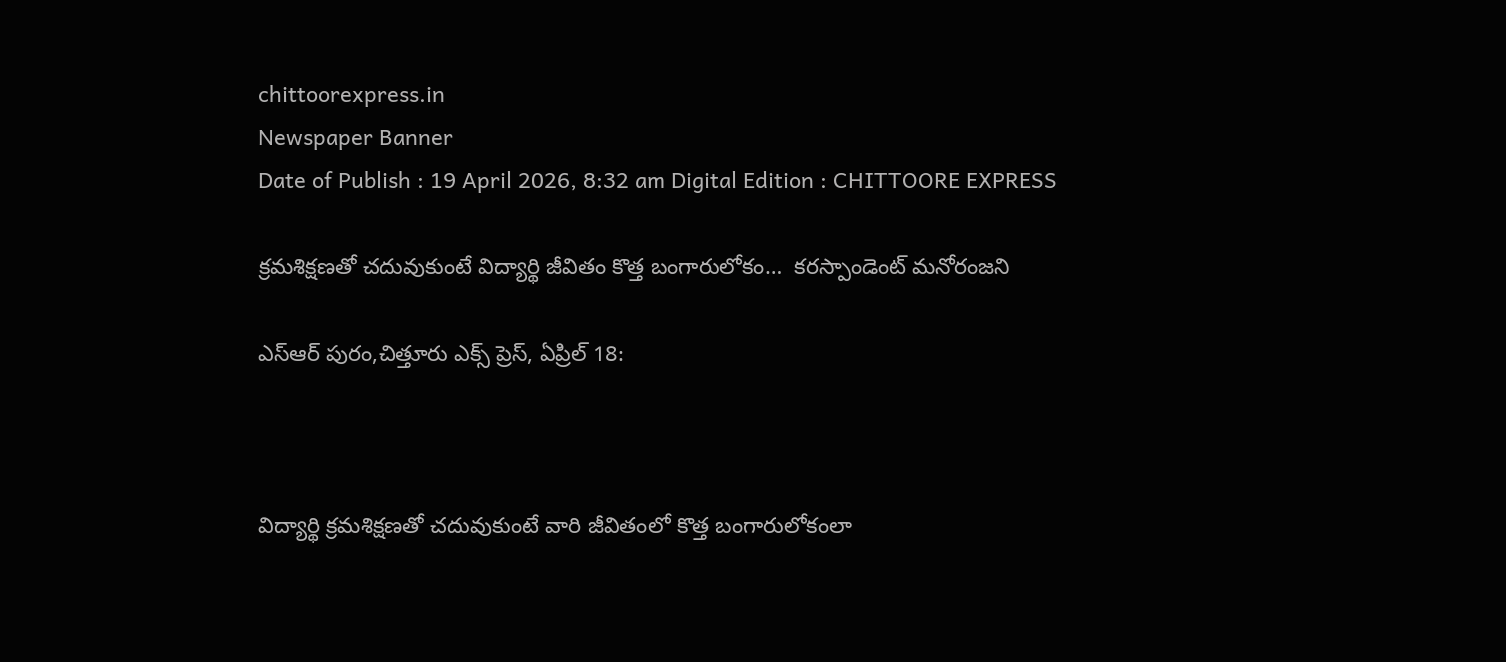chittoorexpress.in
Newspaper Banner
Date of Publish : 19 April 2026, 8:32 am Digital Edition : CHITTOORE EXPRESS

క్రమశిక్షణతో చదువుకుంటే విద్యార్థి జీవితం కొత్త బంగారులోకం…  కరస్పాండెంట్ మనోరంజని

ఎస్ఆర్ పురం,చిత్తూరు ఎక్స్ ప్రెస్, ఏప్రిల్ 18:



విద్యార్థి క్రమశిక్షణతో చదువుకుంటే వారి జీవితంలో కొత్త బంగారులోకంలా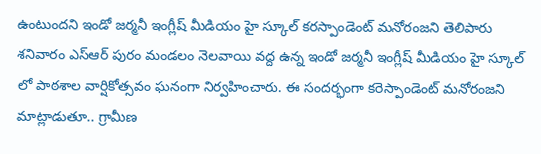ఉంటుందని ఇండో జర్మనీ ఇంగ్లీష్ మీడియం హై స్కూల్ కరస్పాండెంట్ మనోరంజని తెలిపారు శనివారం ఎస్ఆర్ పురం మండలం నెలవాయి వద్ద ఉన్న ఇండో జర్మనీ ఇంగ్లీష్ మీడియం హై స్కూల్ లో పాఠశాల వార్షికోత్సవం ఘనంగా నిర్వహించారు. ఈ సందర్భంగా కరెస్పాండెంట్ మనోరంజని మాట్లాడుతూ.. గ్రామీణ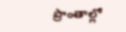ప్రాంతాల్లో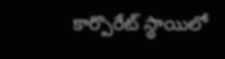కార్పొరేట్ స్థాయిలో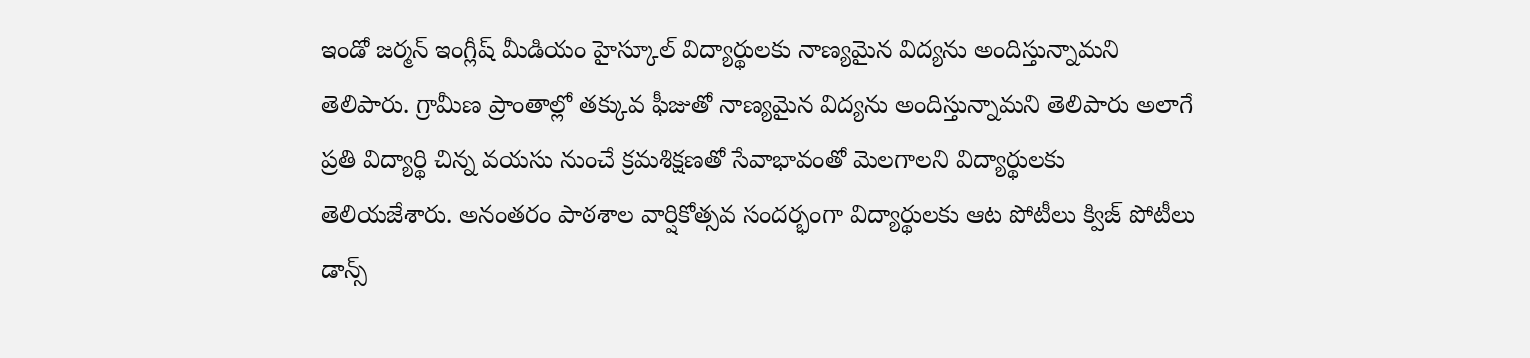ఇండో జర్మన్ ఇంగ్లీష్ మీడియం హైస్కూల్ విద్యార్థులకు నాణ్యమైన విద్యను అందిస్తున్నామని తెలిపారు. గ్రామీణ ప్రాంతాల్లో తక్కువ ఫీజుతో నాణ్యమైన విద్యను అందిస్తున్నామని తెలిపారు అలాగే ప్రతి విద్యార్థి చిన్న వయసు నుంచే క్రమశిక్షణతో సేవాభావంతో మెలగాలని విద్యార్థులకు తెలియజేశారు. అనంతరం పాఠశాల వార్షికోత్సవ సందర్భంగా విద్యార్థులకు ఆట పోటీలు క్విజ్ పోటీలు డాన్స్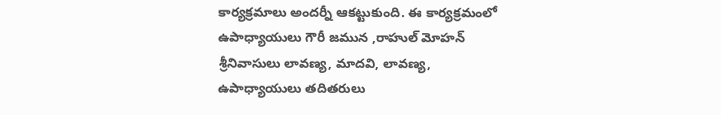కార్యక్రమాలు అందర్నీ ఆకట్టుకుంది. ఈ కార్యక్రమంలో ఉపాధ్యాయులు గౌరీ జమున ,రాహుల్ మోహన్ శ్రీనివాసులు లావణ్య, మాదవి, లావణ్య, ఉపాధ్యాయులు తదితరులు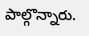పాల్గొన్నారు.